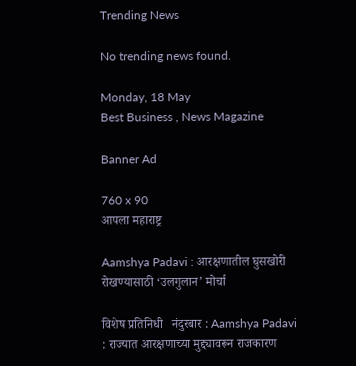Trending News

No trending news found.

Monday, 18 May
Best Business , News Magazine

Banner Ad

760 x 90
आपला महाराष्ट्र

Aamshya Padavi : आरक्षणातील घुसखोरी रोखण्यासाठी ‘उलगुलान’ मोर्चा

विशेष प्रतिनिधी   नंदुरबार : Aamshya Padavi : राज्यात आरक्षणाच्या मुद्द्यावरून राजकारण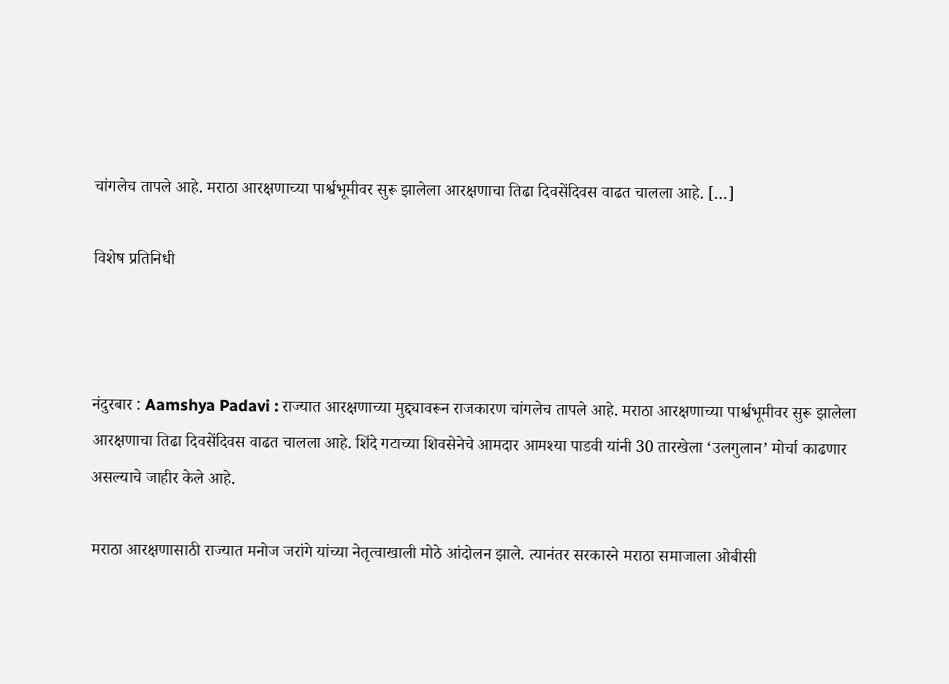चांगलेच तापले आहे. मराठा आरक्षणाच्या पार्श्वभूमीवर सुरू झालेला आरक्षणाचा तिढा दिवसेंदिवस वाढत चालला आहे. […]

विशेष प्रतिनिधी



नंदुरबार : Aamshya Padavi : राज्यात आरक्षणाच्या मुद्द्यावरून राजकारण चांगलेच तापले आहे. मराठा आरक्षणाच्या पार्श्वभूमीवर सुरू झालेला आरक्षणाचा तिढा दिवसेंदिवस वाढत चालला आहे. शिंदे गटाच्या शिवसेनेचे आमदार आमश्या पाडवी यांनी 30 तारखेला ‘उलगुलान’ मोर्चा काढणार असल्याचे जाहीर केले आहे.

मराठा आरक्षणासाठी राज्यात मनोज जरांगे यांच्या नेतृत्वाखाली मोठे आंदोलन झाले. त्यानंतर सरकारने मराठा समाजाला ओबीसी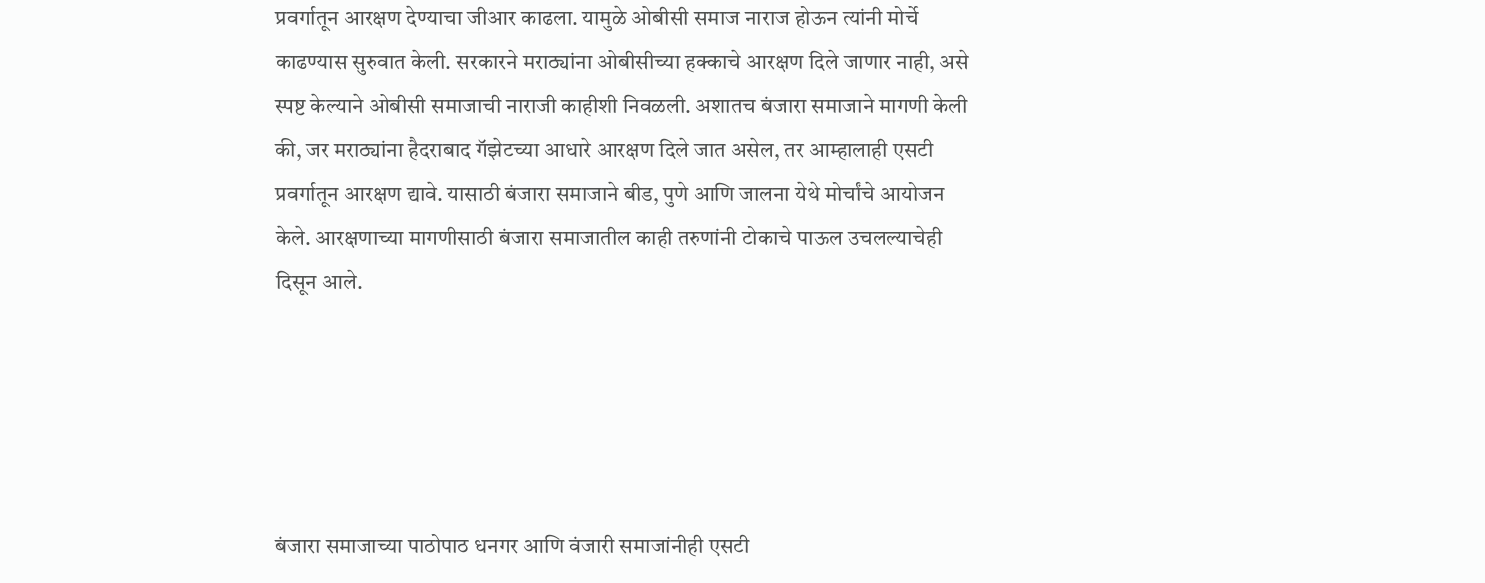प्रवर्गातून आरक्षण देण्याचा जीआर काढला. यामुळे ओबीसी समाज नाराज होऊन त्यांनी मोर्चे काढण्यास सुरुवात केली. सरकारने मराठ्यांना ओबीसीच्या हक्काचे आरक्षण दिले जाणार नाही, असे स्पष्ट केल्याने ओबीसी समाजाची नाराजी काहीशी निवळली. अशातच बंजारा समाजाने मागणी केली की, जर मराठ्यांना हैदराबाद गॅझेटच्या आधारे आरक्षण दिले जात असेल, तर आम्हालाही एसटी प्रवर्गातून आरक्षण द्यावे. यासाठी बंजारा समाजाने बीड, पुणे आणि जालना येथे मोर्चांचे आयोजन केले. आरक्षणाच्या मागणीसाठी बंजारा समाजातील काही तरुणांनी टोकाचे पाऊल उचलल्याचेही दिसून आले.





बंजारा समाजाच्या पाठोपाठ धनगर आणि वंजारी समाजांनीही एसटी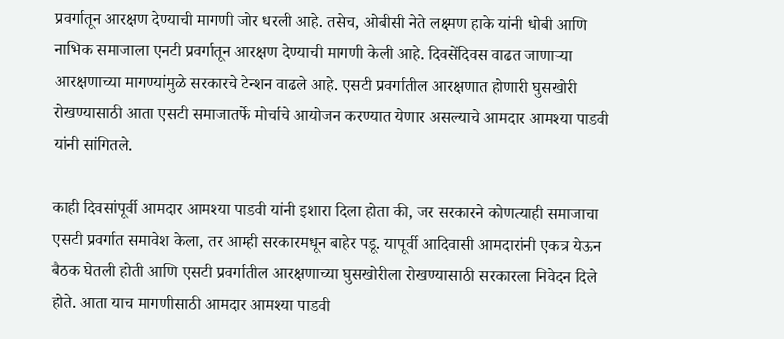प्रवर्गातून आरक्षण देण्याची मागणी जोर धरली आहे. तसेच, ओबीसी नेते लक्ष्मण हाके यांनी धोबी आणि नाभिक समाजाला एनटी प्रवर्गातून आरक्षण देण्याची मागणी केली आहे. दिवसेंदिवस वाढत जाणाऱ्या आरक्षणाच्या मागण्यांमुळे सरकारचे टेन्शन वाढले आहे. एसटी प्रवर्गातील आरक्षणात होणारी घुसखोरी रोखण्यासाठी आता एसटी समाजातर्फे मोर्चाचे आयोजन करण्यात येणार असल्याचे आमदार आमश्या पाडवी यांनी सांगितले.

काही दिवसांपूर्वी आमदार आमश्या पाडवी यांनी इशारा दिला होता की, जर सरकारने कोणत्याही समाजाचा एसटी प्रवर्गात समावेश केला, तर आम्ही सरकारमधून बाहेर पडू. यापूर्वी आदिवासी आमदारांनी एकत्र येऊन बैठक घेतली होती आणि एसटी प्रवर्गातील आरक्षणाच्या घुसखोरीला रोखण्यासाठी सरकारला निवेदन दिले होते. आता याच मागणीसाठी आमदार आमश्या पाडवी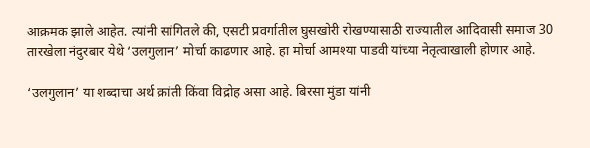आक्रमक झाले आहेत. त्यांनी सांगितले की, एसटी प्रवर्गातील घुसखोरी रोखण्यासाठी राज्यातील आदिवासी समाज 30 तारखेला नंदुरबार येथे ‘उलगुलान’ मोर्चा काढणार आहे. हा मोर्चा आमश्या पाडवी यांच्या नेतृत्वाखाली होणार आहे.

‘उलगुलान’ या शब्दाचा अर्थ क्रांती किंवा विद्रोह असा आहे. बिरसा मुंडा यांनी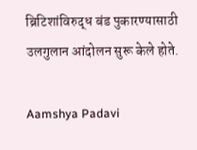ब्रिटिशांविरुद्ध बंड पुकारण्यासाठी उलगुलान आंदोलन सुरू केले होते.

Aamshya Padavi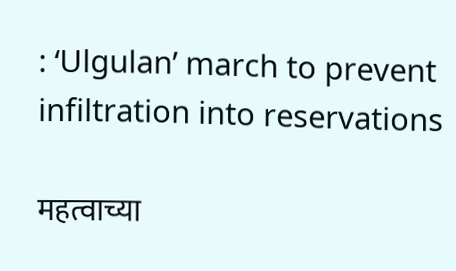: ‘Ulgulan’ march to prevent infiltration into reservations

महत्वाच्या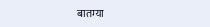बातम्या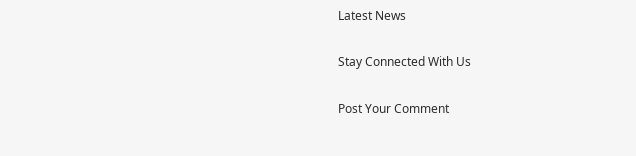Latest News

Stay Connected With Us

Post Your Comment